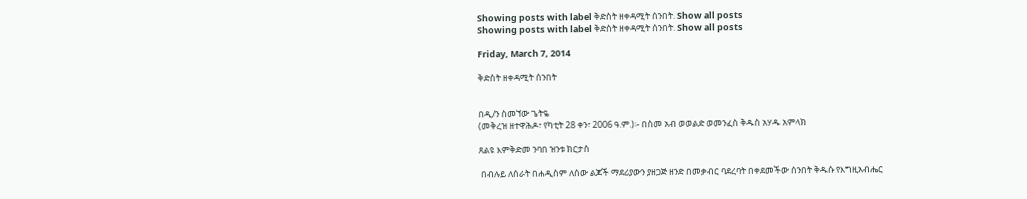Showing posts with label ቅድስት ዘቀዳሚት ሰንበት. Show all posts
Showing posts with label ቅድስት ዘቀዳሚት ሰንበት. Show all posts

Friday, March 7, 2014

ቅድስት ዘቀዳሚት ሰንበት


በዲ/ን ስመኘው ጌትዬ
(መቅረዝ ዘተዋሕዶ፣ የካቲት 28 ቀን፣ 2006 ዓ.ም.)፡- በስመ አብ ወወልድ ወመንፈስ ቅዱስ አሃዱ አምላክ

ጸልዩ እምቅድመ ንባበ ዝንቱ ክርታስ

 በብሉይ ለሰራት በሐዲስም ለሰው ልጆች ማደሪያውን ያዘጋጅ ዘንድ በመቃብር ባደረባት በቀደመችው ሰንበት ቅዱሱ የእግዚአብሔር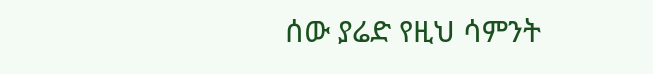ሰው ያሬድ የዚህ ሳምንት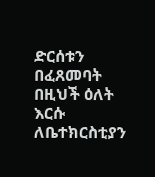ድርሰቱን በፈጸመባት በዚህች ዕለት እርሱ ለቤተክርስቲያን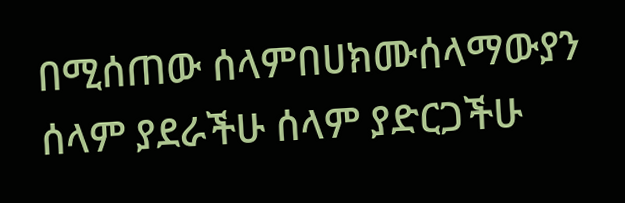በሚሰጠው ሰላምበሀክሙሰላማውያን ሰላም ያደራችሁ ሰላም ያድርጋችሁ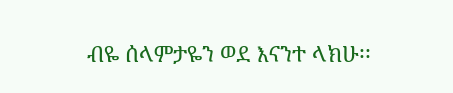ብዬ ሰላምታዬን ወደ እናንተ ላክሁ፡፡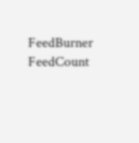FeedBurner FeedCount